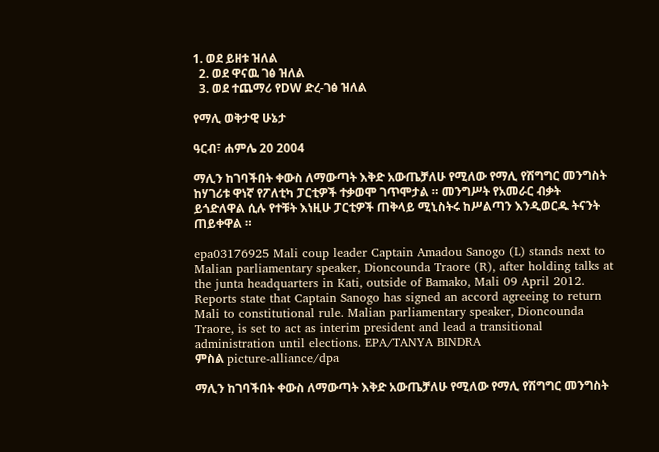1. ወደ ይዘቱ ዝለል
  2. ወደ ዋናዉ ገፅ ዝለል
  3. ወደ ተጨማሪ የDW ድረ-ገፅ ዝለል

የማሊ ወቅታዊ ሁኔታ

ዓርብ፣ ሐምሌ 20 2004

ማሊን ከገባችበት ቀውስ ለማውጣት እቅድ አውጤቻለሁ የሚለው የማሊ የሽግግር መንግስት ከሃገሪቱ ዋነኛ የፖለቲካ ፓርቲዎች ተቃወሞ ገጥሞታል ። መንግሥት የአመራር ብቃት ይጎድለዋል ሲሉ የተቹት እነዚሁ ፓርቲዎች ጠቅላይ ሚኒስትሩ ከሥልጣን እንዲወርዱ ትናንት ጠይቀዋል ።

epa03176925 Mali coup leader Captain Amadou Sanogo (L) stands next to Malian parliamentary speaker, Dioncounda Traore (R), after holding talks at the junta headquarters in Kati, outside of Bamako, Mali 09 April 2012. Reports state that Captain Sanogo has signed an accord agreeing to return Mali to constitutional rule. Malian parliamentary speaker, Dioncounda Traore, is set to act as interim president and lead a transitional administration until elections. EPA/TANYA BINDRA
ምስል picture-alliance/dpa

ማሊን ከገባችበት ቀውስ ለማውጣት እቅድ አውጤቻለሁ የሚለው የማሊ የሽግግር መንግስት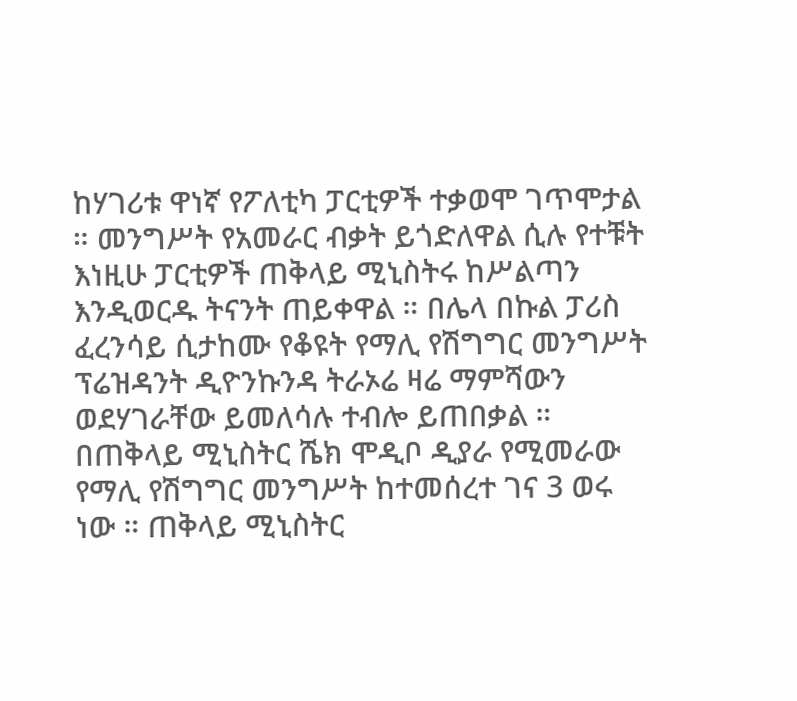ከሃገሪቱ ዋነኛ የፖለቲካ ፓርቲዎች ተቃወሞ ገጥሞታል ። መንግሥት የአመራር ብቃት ይጎድለዋል ሲሉ የተቹት እነዚሁ ፓርቲዎች ጠቅላይ ሚኒስትሩ ከሥልጣን እንዲወርዱ ትናንት ጠይቀዋል ። በሌላ በኩል ፓሪስ ፈረንሳይ ሲታከሙ የቆዩት የማሊ የሽግግር መንግሥት ፕሬዝዳንት ዲዮንኩንዳ ትራኦሬ ዛሬ ማምሻውን ወደሃገራቸው ይመለሳሉ ተብሎ ይጠበቃል ። በጠቅላይ ሚኒስትር ሼክ ሞዲቦ ዲያራ የሚመራው የማሊ የሽግግር መንግሥት ከተመሰረተ ገና 3 ወሩ ነው ። ጠቅላይ ሚኒስትር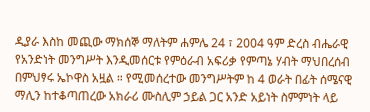ዲያራ እስከ መጪው ማክሰኞ ማለትም ሐምሌ 24 ፣ 2004 ዓም ድረስ ብሔራዊ የአንድነት መንግሥት እንዲመሰርቱ የምዕራብ አፍሪቃ የምጣኔ ሃብት ማህበረሰብ በምህፃሩ ኤኮዋስ አዟል ። የሚመሰረተው መንግሥትም ከ 4 ወራት በፊት ሰሜናዊ ማሊን ከተቆጣጠረው አክራሪ ሙስሊም ኃይል ጋር አንድ አይነት ስምምነት ላይ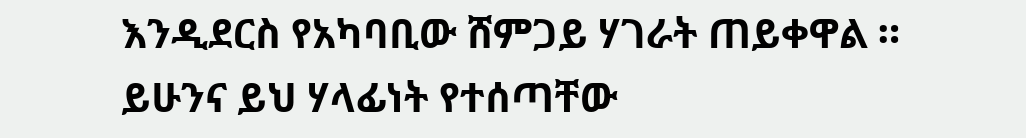እንዲደርስ የአካባቢው ሸምጋይ ሃገራት ጠይቀዋል ። ይሁንና ይህ ሃላፊነት የተሰጣቸው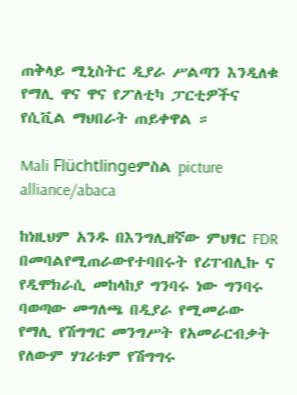ጠቅላይ ሚኒስትር ዲያራ ሥልጣን እንዲለቁ የማሊ ዋና ዋና የፖለቲካ ፓርቲዎችና የሲቪል ማህበራት ጠይቀዋል ።

Mali Flüchtlingeምስል picture alliance/abaca

ከነዚህም አንዱ በእንግሊዘኛው ምህፃር FDR በመባልየሚጠራውየተባበሩት የሪፐብሊኩ ና የዲሞክራሲ መከላከያ ግንባሩ ነው ግንባሩ ባወጣው መግለጫ በዲያራ የሚመራው የማሊ የሽግግር መንግሥት የአመራርብቃት የለውም ሃገሪቱም የሽግግሩ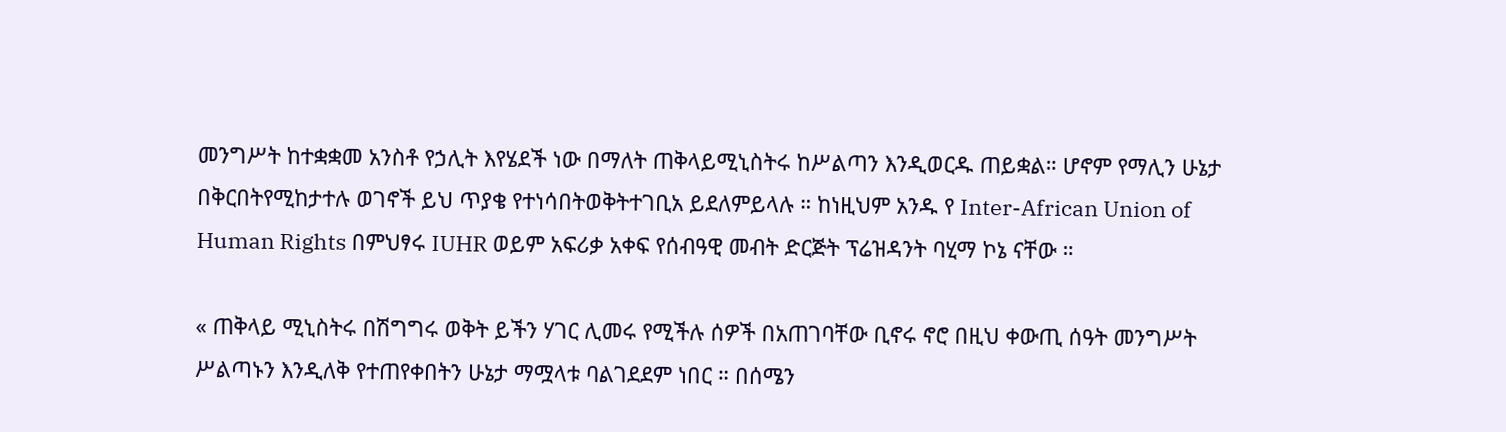መንግሥት ከተቋቋመ አንስቶ የኃሊት እየሄደች ነው በማለት ጠቅላይሚኒስትሩ ከሥልጣን እንዲወርዱ ጠይቋል። ሆኖም የማሊን ሁኔታ በቅርበትየሚከታተሉ ወገኖች ይህ ጥያቄ የተነሳበትወቅትተገቢአ ይደለምይላሉ ። ከነዚህም አንዱ የ Inter-African Union of Human Rights በምህፃሩ IUHR ወይም አፍሪቃ አቀፍ የሰብዓዊ መብት ድርጅት ፕሬዝዳንት ባሂማ ኮኔ ናቸው ።

« ጠቅላይ ሚኒስትሩ በሽግግሩ ወቅት ይችን ሃገር ሊመሩ የሚችሉ ሰዎች በአጠገባቸው ቢኖሩ ኖሮ በዚህ ቀውጢ ሰዓት መንግሥት ሥልጣኑን እንዲለቅ የተጠየቀበትን ሁኔታ ማሟላቱ ባልገደደም ነበር ። በሰሜን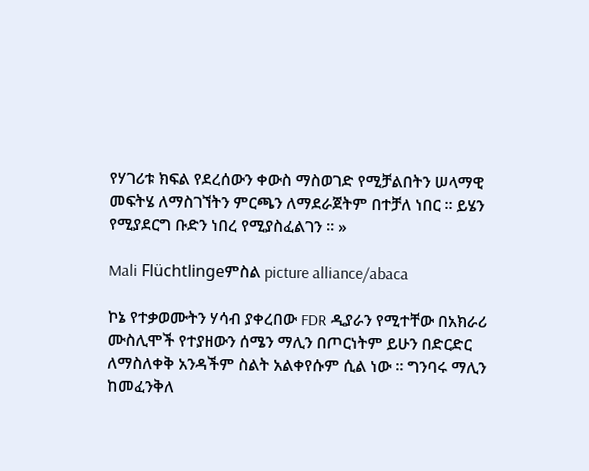የሃገሪቱ ክፍል የደረሰውን ቀውስ ማስወገድ የሚቻልበትን ሠላማዊ መፍትሄ ለማስገኘትን ምርጫን ለማደራጀትም በተቻለ ነበር ። ይሄን የሚያደርግ ቡድን ነበረ የሚያስፈልገን ። »

Mali Flüchtlingeምስል picture alliance/abaca

ኮኔ የተቃወሙትን ሃሳብ ያቀረበው FDR ዲያራን የሚተቸው በአክራሪ ሙስሊሞች የተያዘውን ሰሜን ማሊን በጦርነትም ይሁን በድርድር ለማስለቀቅ አንዳችም ስልት አልቀየሱም ሲል ነው ። ግንባሩ ማሊን ከመፈንቅለ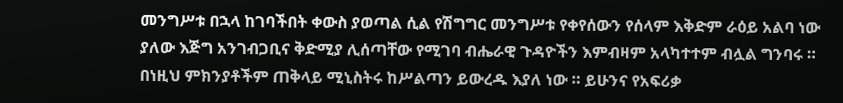መንግሥቱ በኋላ ከገባችበት ቀውስ ያወጣል ሲል የሽግግር መንግሥቱ የቀየሰውን የሰላም እቅድም ራዕይ አልባ ነው ያለው እጅግ አንገብጋቢና ቅድሚያ ሊሰጣቸው የሚገባ ብሔራዊ ጉዳዮችን እምብዛም አላካተተም ብሏል ግንባሩ ። በነዚህ ምክንያቶችም ጠቅላይ ሚኒስትሩ ከሥልጣን ይውረዱ እያለ ነው ። ይሁንና የአፍሪቃ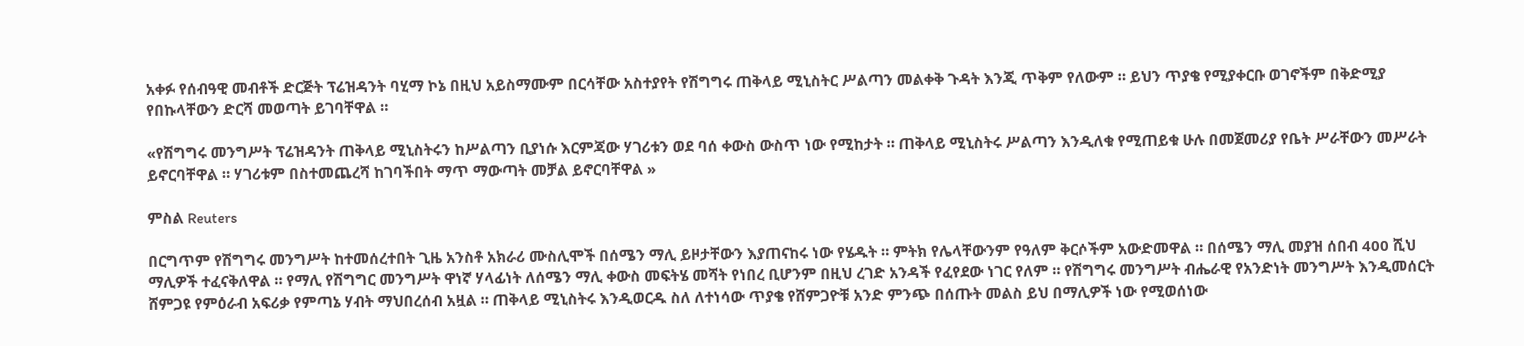አቀፉ የሰብዓዊ መብቶች ድርጅት ፕሬዝዳንት ባሂማ ኮኔ በዚህ አይስማሙም በርሳቸው አስተያየት የሽግግሩ ጠቅላይ ሚኒስትር ሥልጣን መልቀቅ ጉዳት እንጂ ጥቅም የለውም ። ይህን ጥያቄ የሚያቀርቡ ወገኖችም በቅድሚያ የበኩላቸውን ድርሻ መወጣት ይገባቸዋል ።

«የሽግግሩ መንግሥት ፕሬዝዳንት ጠቅላይ ሚኒስትሩን ከሥልጣን ቢያነሱ እርምጃው ሃገሪቱን ወደ ባሰ ቀውስ ውስጥ ነው የሚከታት ። ጠቅላይ ሚኒስትሩ ሥልጣን እንዲለቁ የሚጠይቁ ሁሉ በመጀመሪያ የቤት ሥራቸውን መሥራት ይኖርባቸዋል ። ሃገሪቱም በስተመጨረሻ ከገባችበት ማጥ ማውጣት መቻል ይኖርባቸዋል »

ምስል Reuters

በርግጥም የሽግግሩ መንግሥት ከተመሰረተበት ጊዜ አንስቶ አክራሪ ሙስሊሞች በሰሜን ማሊ ይዞታቸውን እያጠናከሩ ነው የሄዱት ። ምትክ የሌላቸውንም የዓለም ቅርሶችም አውድመዋል ። በሰሜን ማሊ መያዝ ሰበብ 400 ሺህ ማሊዎች ተፈናቅለዋል ። የማሊ የሽግግር መንግሥት ዋነኛ ሃላፊነት ለሰሜን ማሊ ቀውስ መፍትሄ መሻት የነበረ ቢሆንም በዚህ ረገድ አንዳች የፈየደው ነገር የለም ። የሽግግሩ መንግሥት ብሔራዊ የአንድነት መንግሥት እንዲመሰርት ሸምጋዩ የምዕራብ አፍሪቃ የምጣኔ ሃብት ማህበረሰብ አዟል ። ጠቅላይ ሚኒስትሩ እንዲወርዱ ስለ ለተነሳው ጥያቄ የሸምጋዮቹ አንድ ምንጭ በሰጡት መልስ ይህ በማሊዎች ነው የሚወሰነው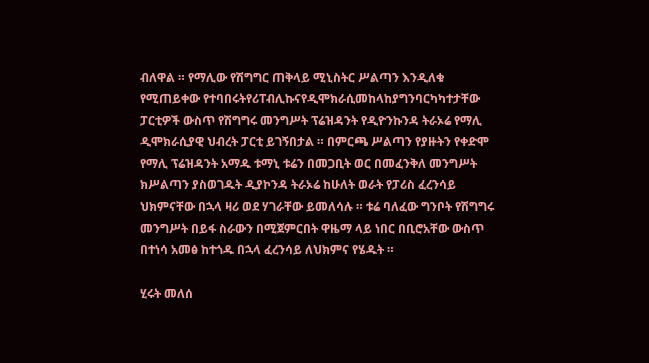ብለዋል ። የማሊው የሽግግር ጠቅላይ ሚኒስትር ሥልጣን እንዲለቁ የሚጠይቀው የተባበሩትየሪፐብሊኩናየዲሞክራሲመከላከያግንባርካካተታቸው ፓርቲዎች ውስጥ የሽግግሩ መንግሥት ፕሬዝዳንት የዲዮንኩንዳ ትራኦሬ የማሊ ዲሞክራሲያዊ ህብረት ፓርቲ ይገኝበታል ። በምርጫ ሥልጣን የያዙትን የቀድሞ የማሊ ፕሬዝዳንት አማዱ ቱማኒ ቱሬን በመጋቢት ወር በመፈንቅለ መንግሥት ክሥልጣን ያስወገዱት ዲያኮንዳ ትራኦሬ ከሁለት ወራት የፓሪስ ፈረንሳይ ህክምናቸው በኋላ ዛሪ ወደ ሃገራቸው ይመለሳሉ ። ቱሬ ባለፈው ግንቦት የሽግግሩ መንግሥት በይፋ ስራውን በሚጀምርበት ዋዜማ ላይ ነበር በቢሮአቸው ውስጥ በተነሳ አመፅ ከተጎዱ በኋላ ፈረንሳይ ለህክምና የሄዱት ።

ሂሩት መለሰ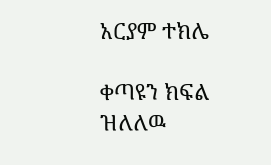አርያም ተክሌ

ቀጣዩን ክፍል ዝለለዉ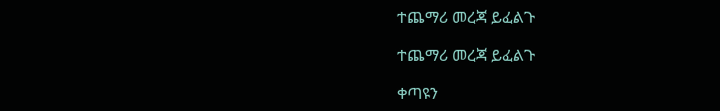ተጨማሪ መረጃ ይፈልጉ

ተጨማሪ መረጃ ይፈልጉ

ቀጣዩን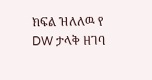ክፍል ዝለለዉ የ DW ታላቅ ዘገባ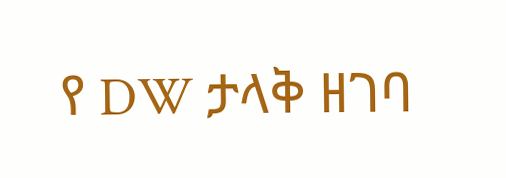የ DW ታላቅ ዘገባ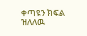ቀጣዩን ክፍል ዝለለዉ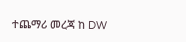ተጨማሪ መረጃ ከ DW